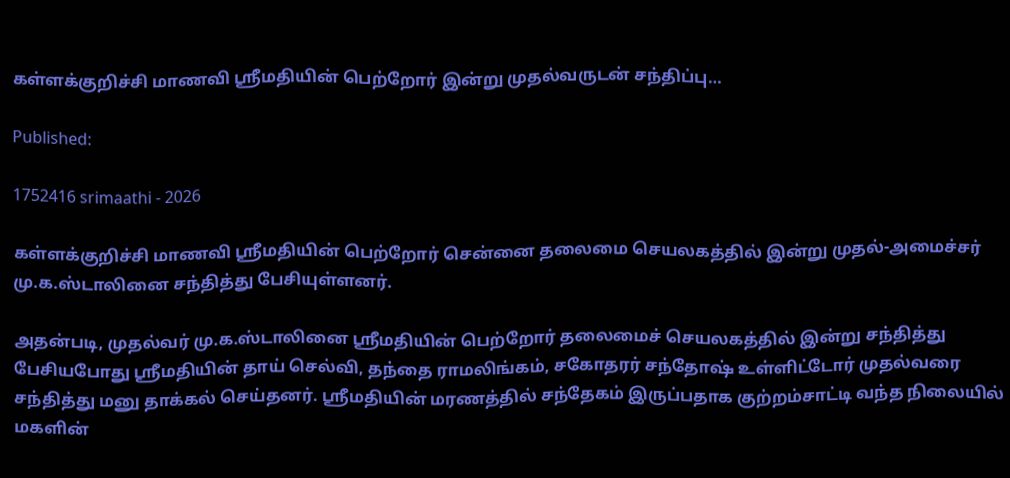கள்ளக்குறிச்சி மாணவி ஸ்ரீமதியின் பெற்றோர் இன்று முதல்வருடன் சந்திப்பு…

Published:

1752416 srimaathi - 2026

கள்ளக்குறிச்சி மாணவி ஸ்ரீமதியின் பெற்றோர் சென்னை தலைமை செயலகத்தில் இன்று முதல்-அமைச்சர் மு.க.ஸ்டாலினை சந்தித்து பேசியுள்ளனர்.

அதன்படி, முதல்வர் மு.க.ஸ்டாலினை ஸ்ரீமதியின் பெற்றோர் தலைமைச் செயலகத்தில் இன்று சந்தித்து பேசியபோது ஸ்ரீமதியின் தாய் செல்வி, தந்தை ராமலிங்கம், சகோதரர் சந்தோஷ் உள்ளிட்டோர் முதல்வரை சந்தித்து மனு தாக்கல் செய்தனர். ஸ்ரீமதியின் மரணத்தில் சந்தேகம் இருப்பதாக குற்றம்சாட்டி வந்த நிலையில் மகளின்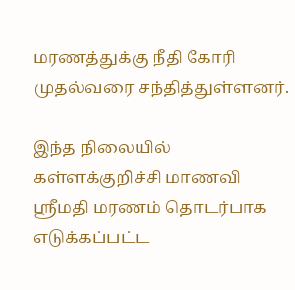மரணத்துக்கு நீதி கோரி முதல்வரை சந்தித்துள்ளனர்.

இந்த நிலையில் கள்ளக்குறிச்சி மாணவி ஸ்ரீமதி மரணம் தொடர்பாக எடுக்கப்பட்ட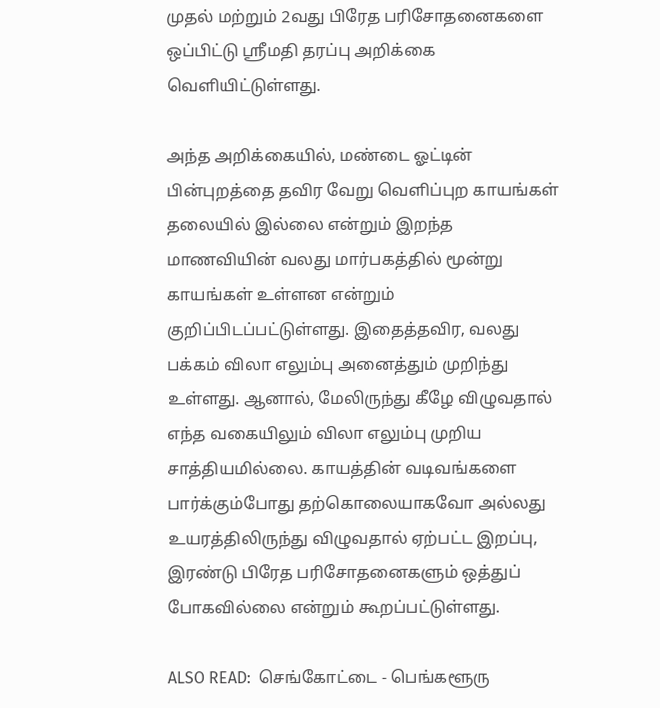முதல் மற்றும் 2வது பிரேத பரிசோதனைகளை ஒப்பிட்டு ஸ்ரீமதி தரப்பு அறிக்கை வெளியிட்டுள்ளது.

அந்த அறிக்கையில், மண்டை ஓட்டின் பின்புறத்தை தவிர வேறு வெளிப்புற காயங்கள் தலையில் இல்லை என்றும் இறந்த மாணவியின் வலது மார்பகத்தில் மூன்று காயங்கள் உள்ளன என்றும் குறிப்பிடப்பட்டுள்ளது. இதைத்தவிர, வலது பக்கம் விலா எலும்பு அனைத்தும் முறிந்து உள்ளது. ஆனால், மேலிருந்து கீழே விழுவதால் எந்த வகையிலும் விலா எலும்பு முறிய சாத்தியமில்லை. காயத்தின் வடிவங்களை பார்க்கும்போது தற்கொலையாகவோ அல்லது உயரத்திலிருந்து விழுவதால் ஏற்பட்ட இறப்பு, இரண்டு பிரேத பரிசோதனைகளும் ஒத்துப் போகவில்லை என்றும் கூறப்பட்டுள்ளது.

ALSO READ:  செங்கோட்டை - பெங்களூரு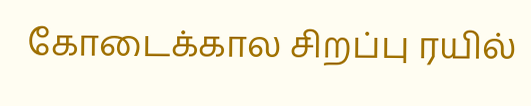கோடைக்கால சிறப்பு ரயில்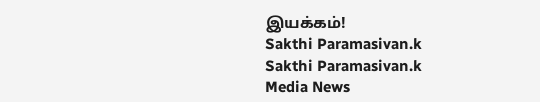இயக்கம்!
Sakthi Paramasivan.k
Sakthi Paramasivan.k
Media News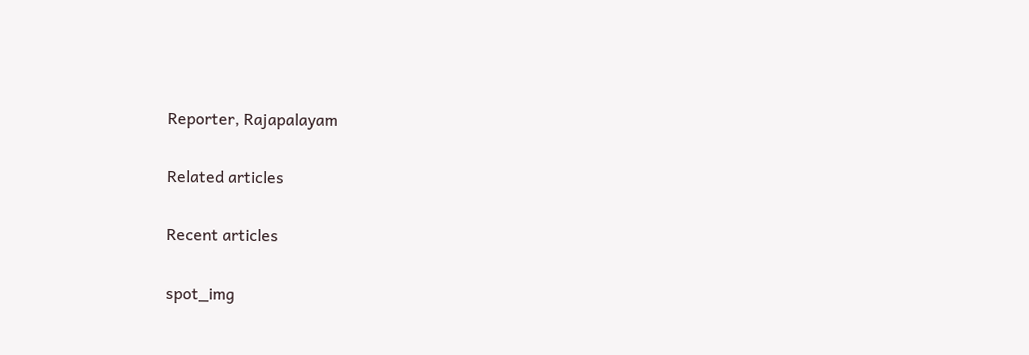Reporter, Rajapalayam

Related articles

Recent articles

spot_img